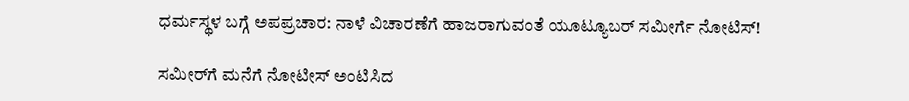ಧರ್ಮಸ್ಥಳ ಬಗ್ಗೆ ಅಪಪ್ರಚಾರ: ನಾಳೆ ವಿಚಾರಣೆಗೆ ಹಾಜರಾಗುವಂತೆ ಯೂಟ್ಯೂಬರ್ ಸಮೀರ್ಗೆ ನೋಟಿಸ್!

ಸಮೀರ್‌ಗೆ ಮನೆಗೆ ನೋಟೀಸ್ ಅಂಟಿಸಿದ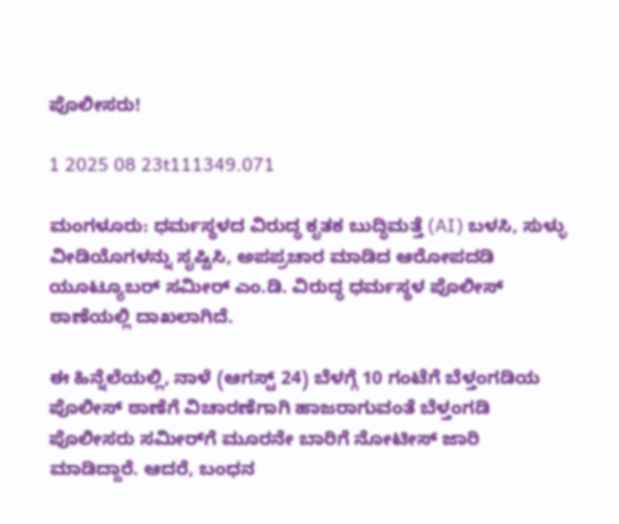ಪೊಲೀಸರು!

1 2025 08 23t111349.071

ಮಂಗಳೂರು: ಧರ್ಮಸ್ಥಳದ ವಿರುದ್ಧ ಕೃತಕ ಬುದ್ಧಿಮತ್ತೆ (AI) ಬಳಸಿ, ಸುಳ್ಳು ವೀಡಿಯೊಗಳನ್ನು ಸೃಷ್ಟಿಸಿ, ಅಪಪ್ರಚಾರ ಮಾಡಿದ ಆರೋಪದಡಿ ಯೂಟ್ಯೂಬರ್ ಸಮೀರ್ ಎಂ.ಡಿ. ವಿರುದ್ಧ ಧರ್ಮಸ್ಥಳ ಪೊಲೀಸ್ ಠಾಣೆಯಲ್ಲಿ ದಾಖಲಾಗಿದೆ.

ಈ ಹಿನ್ನೆಲೆಯಲ್ಲಿ, ನಾಳೆ (ಆಗಸ್ಟ್ 24) ಬೆಳಗ್ಗೆ 10 ಗಂಟೆಗೆ ಬೆಳ್ತಂಗಡಿಯ ಪೊಲೀಸ್ ಠಾಣೆಗೆ ವಿಚಾರಣೆಗಾಗಿ ಹಾಜರಾಗುವಂತೆ ಬೆಳ್ತಂಗಡಿ ಪೊಲೀಸರು ಸಮೀರ್‌ಗೆ ಮೂರನೇ ಬಾರಿಗೆ ನೋಟೀಸ್ ಜಾರಿ ಮಾಡಿದ್ದಾರೆ. ಆದರೆ, ಬಂಧನ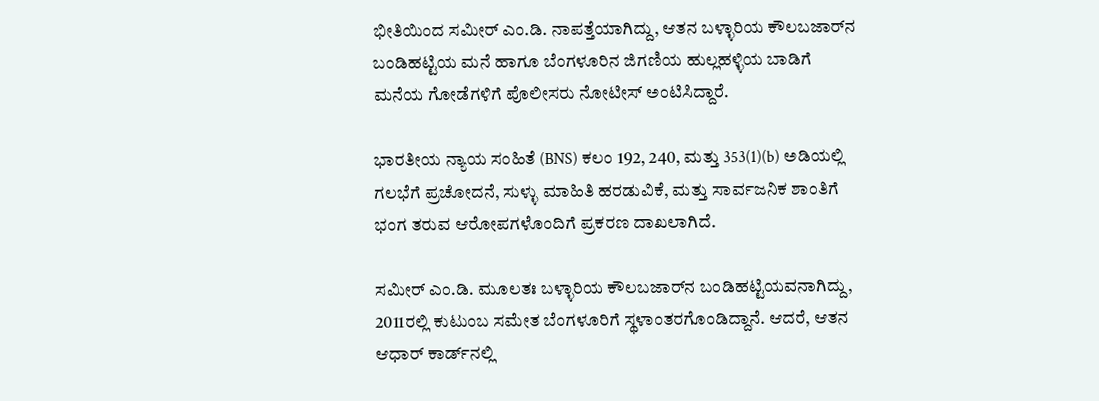ಭೀತಿಯಿಂದ ಸಮೀರ್ ಎಂ.ಡಿ. ನಾಪತ್ತೆಯಾಗಿದ್ದು, ಆತನ ಬಳ್ಳಾರಿಯ ಕೌಲಬಜಾರ್‌ನ ಬಂಡಿಹಟ್ಟಿಯ ಮನೆ ಹಾಗೂ ಬೆಂಗಳೂರಿನ ಜಿಗಣಿಯ ಹುಲ್ಲಹಳ್ಳಿಯ ಬಾಡಿಗೆ ಮನೆಯ ಗೋಡೆಗಳಿಗೆ ಪೊಲೀಸರು ನೋಟೀಸ್ ಅಂಟಿಸಿದ್ದಾರೆ.

ಭಾರತೀಯ ನ್ಯಾಯ ಸಂಹಿತೆ (BNS) ಕಲಂ 192, 240, ಮತ್ತು 353(1)(b) ಅಡಿಯಲ್ಲಿ ಗಲಭೆಗೆ ಪ್ರಚೋದನೆ, ಸುಳ್ಳು ಮಾಹಿತಿ ಹರಡುವಿಕೆ, ಮತ್ತು ಸಾರ್ವಜನಿಕ ಶಾಂತಿಗೆ ಭಂಗ ತರುವ ಆರೋಪಗಳೊಂದಿಗೆ ಪ್ರಕರಣ ದಾಖಲಾಗಿದೆ.

ಸಮೀರ್ ಎಂ.ಡಿ. ಮೂಲತಃ ಬಳ್ಳಾರಿಯ ಕೌಲಬಜಾರ್‌ನ ಬಂಡಿಹಟ್ಟಿಯವನಾಗಿದ್ದು, 2011ರಲ್ಲಿ ಕುಟುಂಬ ಸಮೇತ ಬೆಂಗಳೂರಿಗೆ ಸ್ಥಳಾಂತರಗೊಂಡಿದ್ದಾನೆ. ಆದರೆ, ಆತನ ಆಧಾರ್ ಕಾರ್ಡ್‌ನಲ್ಲಿ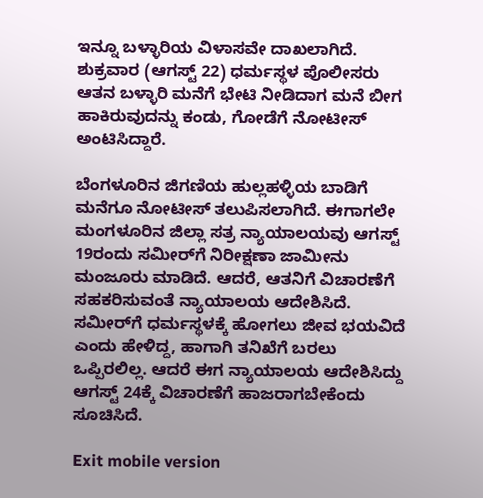ಇನ್ನೂ ಬಳ್ಳಾರಿಯ ವಿಳಾಸವೇ ದಾಖಲಾಗಿದೆ. ಶುಕ್ರವಾರ (ಆಗಸ್ಟ್ 22) ಧರ್ಮಸ್ಥಳ ಪೊಲೀಸರು ಆತನ ಬಳ್ಳಾರಿ ಮನೆಗೆ ಭೇಟಿ ನೀಡಿದಾಗ ಮನೆ ಬೀಗ ಹಾಕಿರುವುದನ್ನು ಕಂಡು, ಗೋಡೆಗೆ ನೋಟೀಸ್ ಅಂಟಿಸಿದ್ದಾರೆ.

ಬೆಂಗಳೂರಿನ ಜಿಗಣಿಯ ಹುಲ್ಲಹಳ್ಳಿಯ ಬಾಡಿಗೆ ಮನೆಗೂ ನೋಟೀಸ್ ತಲುಪಿಸಲಾಗಿದೆ. ಈಗಾಗಲೇ ಮಂಗಳೂರಿನ ಜಿಲ್ಲಾ ಸತ್ರ ನ್ಯಾಯಾಲಯವು ಆಗಸ್ಟ್ 19ರಂದು ಸಮೀರ್‌ಗೆ ನಿರೀಕ್ಷಣಾ ಜಾಮೀನು ಮಂಜೂರು ಮಾಡಿದೆ. ಆದರೆ, ಆತನಿಗೆ ವಿಚಾರಣೆಗೆ ಸಹಕರಿಸುವಂತೆ ನ್ಯಾಯಾಲಯ ಆದೇಶಿಸಿದೆ. ಸಮೀರ್‌ಗೆ ಧರ್ಮಸ್ಥಳಕ್ಕೆ ಹೋಗಲು ಜೀವ ಭಯವಿದೆ ಎಂದು ಹೇಳಿದ್ದ, ಹಾಗಾಗಿ ತನಿಖೆಗೆ ಬರಲು ಒಪ್ಪಿರಲಿಲ್ಲ. ಆದರೆ ಈಗ ನ್ಯಾಯಾಲಯ ಆದೇಶಿಸಿದ್ದು ಆಗಸ್ಟ್ 24ಕ್ಕೆ ವಿಚಾರಣೆಗೆ ಹಾಜರಾಗಬೇಕೆಂದು ಸೂಚಿಸಿದೆ.

Exit mobile version